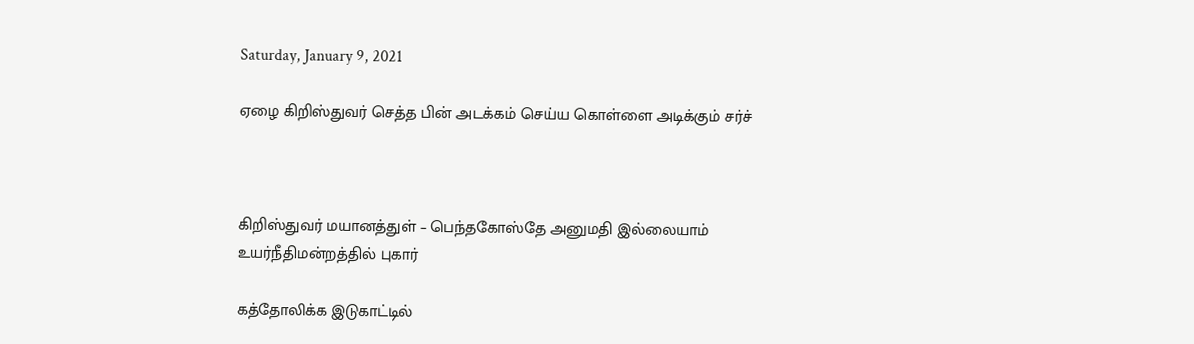Saturday, January 9, 2021

ஏழை கிறிஸ்துவர் செத்த பின் அடக்கம் செய்ய கொள்ளை அடிக்கும் சர்ச்



கிறிஸ்துவர் மயானத்துள் – பெந்தகோஸ்தே அனுமதி இல்லையாம் உயர்நீதிமன்றத்தில் புகார்

கத்தோலிக்க இடுகாட்டில்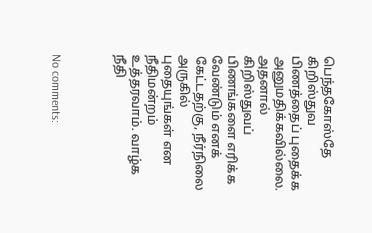பெந்தகோஸ்தே கிறிஸ்துவ பிணத்தைப் புதைக்க அனுமதிக்கவில்லை.
அதனால் கிறிஸ்துவப் பிணங்களை எரிக்க வேண்டும் எனக் கேட்டதற்கு, நீர்நிலை அருகில் புதையுங்கள் என நீதிமன்றம் உத்தரவாம். வாழ்க நீதி



No comments: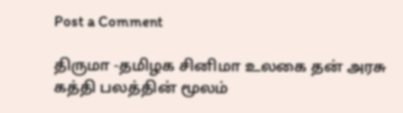Post a Comment

திருமா -தமிழக சினிமா உலகை தன் அரசு கத்தி பலத்தின் மூலம்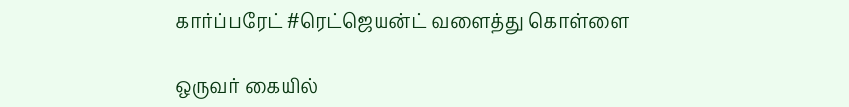கார்ப்பரேட் #ரெட்ஜெயன்ட் வளைத்து கொள்ளை

ஒருவர் கையில்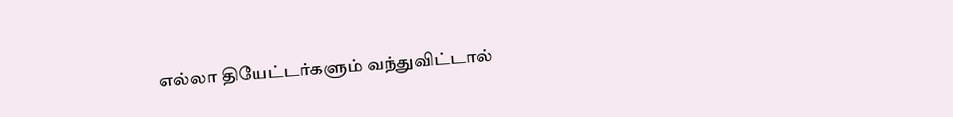எல்லா தியேட்டர்களும் வந்துவிட்டால்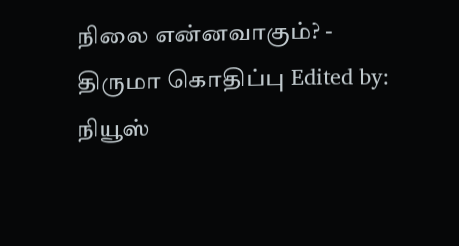நிலை என்னவாகும்? - திருமா கொதிப்பு Edited by:  நியூஸ்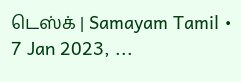டெஸ்க் | Samayam Tamil • 7 Jan 2023, ...